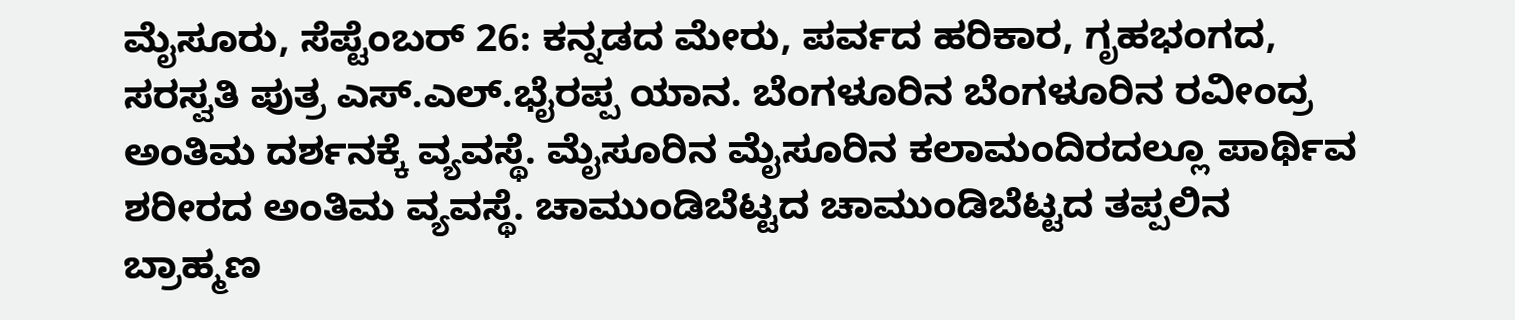ಮೈಸೂರು, ಸೆಪ್ಟೆಂಬರ್ 26: ಕನ್ನಡದ ಮೇರು, ಪರ್ವದ ಹರಿಕಾರ, ಗೃಹಭಂಗದ, ಸರಸ್ವತಿ ಪುತ್ರ ಎಸ್.ಎಲ್.ಭೈರಪ್ಪ ಯಾನ. ಬೆಂಗಳೂರಿನ ಬೆಂಗಳೂರಿನ ರವೀಂದ್ರ ಅಂತಿಮ ದರ್ಶನಕ್ಕೆ ವ್ಯವಸ್ಥೆ. ಮೈಸೂರಿನ ಮೈಸೂರಿನ ಕಲಾಮಂದಿರದಲ್ಲೂ ಪಾರ್ಥಿವ ಶರೀರದ ಅಂತಿಮ ವ್ಯವಸ್ಥೆ. ಚಾಮುಂಡಿಬೆಟ್ಟದ ಚಾಮುಂಡಿಬೆಟ್ಟದ ತಪ್ಪಲಿನ ಬ್ರಾಹ್ಮಣ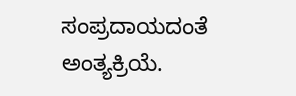ಸಂಪ್ರದಾಯದಂತೆ ಅಂತ್ಯಕ್ರಿಯೆ.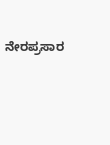ನೇರಪ್ರಸಾರ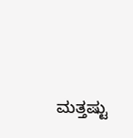ಮತ್ತಷ್ಟು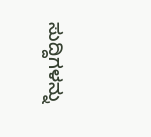ಸುದ್ದಿಗಳನ್ನು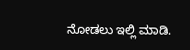ನೋಡಲು ಇಲ್ಲಿ ಮಾಡಿ.